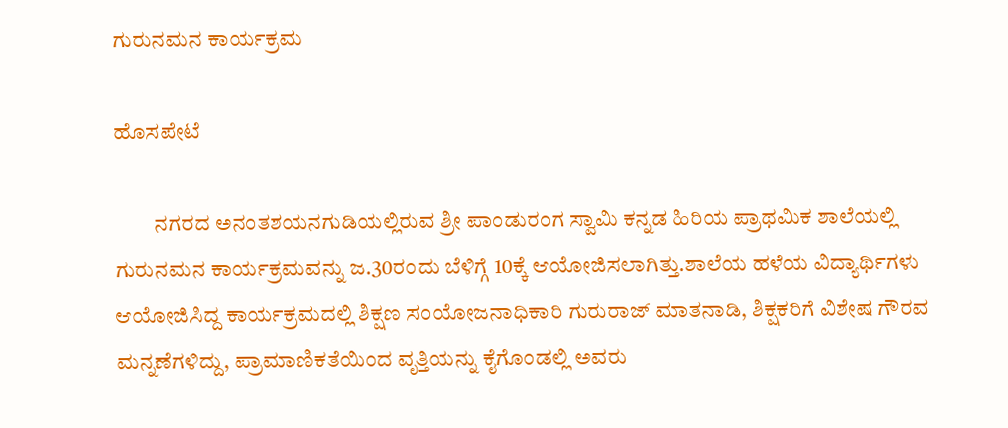ಗುರುನಮನ ಕಾರ್ಯಕ್ರಮ

ಹೊಸಪೇಟೆ

         ನಗರದ ಅನಂತಶಯನಗುಡಿಯಲ್ಲಿರುವ ಶ್ರೀ ಪಾಂಡುರಂಗ ಸ್ವಾಮಿ ಕನ್ನಡ ಹಿರಿಯ ಪ್ರಾಥಮಿಕ ಶಾಲೆಯಲ್ಲಿ ಗುರುನಮನ ಕಾರ್ಯಕ್ರಮವನ್ನು ಜ.30ರಂದು ಬೆಳಿಗ್ಗೆ 10ಕ್ಕೆ ಆಯೋಜಿಸಲಾಗಿತ್ತು.ಶಾಲೆಯ ಹಳೆಯ ವಿದ್ಯಾರ್ಥಿಗಳು ಆಯೋಜಿಸಿದ್ದ ಕಾರ್ಯಕ್ರಮದಲ್ಲಿ ಶಿಕ್ಷಣ ಸಂಯೋಜನಾಧಿಕಾರಿ ಗುರುರಾಜ್ ಮಾತನಾಡಿ, ಶಿಕ್ಷಕರಿಗೆ ವಿಶೇಷ ಗೌರವ ಮನ್ನಣೆಗಳಿದ್ದು, ಪ್ರಾಮಾಣಿಕತೆಯಿಂದ ವೃತ್ತಿಯನ್ನು ಕೈಗೊಂಡಲ್ಲಿ ಅವರು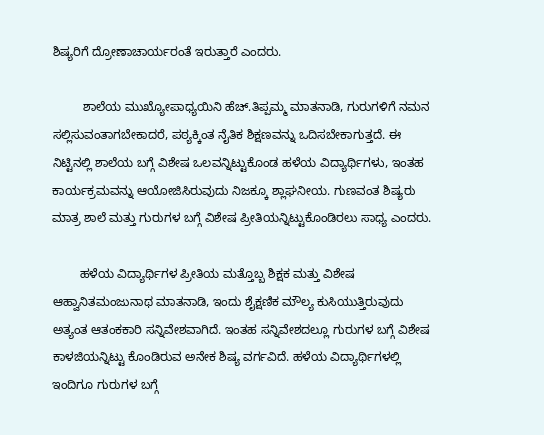ಶಿಷ್ಯರಿಗೆ ದ್ರೋಣಾಚಾರ್ಯರಂತೆ ಇರುತ್ತಾರೆ ಎಂದರು.

         ಶಾಲೆಯ ಮುಖ್ಯೋಪಾಧ್ಯಯಿನಿ ಹೆಚ್.ತಿಪ್ಪಮ್ಮ ಮಾತನಾಡಿ, ಗುರುಗಳಿಗೆ ನಮನ ಸಲ್ಲಿಸುವಂತಾಗಬೇಕಾದರೆ, ಪಠ್ಯಕ್ಕಿಂತ ನೈತಿಕ ಶಿಕ್ಷಣವನ್ನು ಒದಿಸಬೇಕಾಗುತ್ತದೆ. ಈ ನಿಟ್ಟಿನಲ್ಲಿ ಶಾಲೆಯ ಬಗ್ಗೆ ವಿಶೇಷ ಒಲವನ್ನಿಟ್ಟುಕೊಂಡ ಹಳೆಯ ವಿದ್ಯಾರ್ಥಿಗಳು, ಇಂತಹ ಕಾರ್ಯಕ್ರಮವನ್ನು ಆಯೋಜಿಸಿರುವುದು ನಿಜಕ್ಕೂ ಶ್ಲಾಘನೀಯ. ಗುಣವಂತ ಶಿಷ್ಯರು ಮಾತ್ರ ಶಾಲೆ ಮತ್ತು ಗುರುಗಳ ಬಗ್ಗೆ ವಿಶೇಷ ಪ್ರೀತಿಯನ್ನಿಟ್ಟುಕೊಂಡಿರಲು ಸಾಧ್ಯ ಎಂದರು.

        ಹಳೆಯ ವಿದ್ಯಾರ್ಥಿಗಳ ಪ್ರೀತಿಯ ಮತ್ತೊಬ್ಬ ಶಿಕ್ಷಕ ಮತ್ತು ವಿಶೇಷ ಆಹ್ವಾನಿತಮಂಜುನಾಥ ಮಾತನಾಡಿ, ಇಂದು ಶೈಕ್ಷಣಿಕ ಮೌಲ್ಯ ಕುಸಿಯುತ್ತಿರುವುದು ಅತ್ಯಂತ ಆತಂಕಕಾರಿ ಸನ್ನಿವೇಶವಾಗಿದೆ. ಇಂತಹ ಸನ್ನಿವೇಶದಲ್ಲೂ ಗುರುಗಳ ಬಗ್ಗೆ ವಿಶೇಷ ಕಾಳಜಿಯನ್ನಿಟ್ಟು ಕೊಂಡಿರುವ ಅನೇಕ ಶಿಷ್ಯ ವರ್ಗವಿದೆ. ಹಳೆಯ ವಿದ್ಯಾರ್ಥಿಗಳಲ್ಲಿ ಇಂದಿಗೂ ಗುರುಗಳ ಬಗ್ಗೆ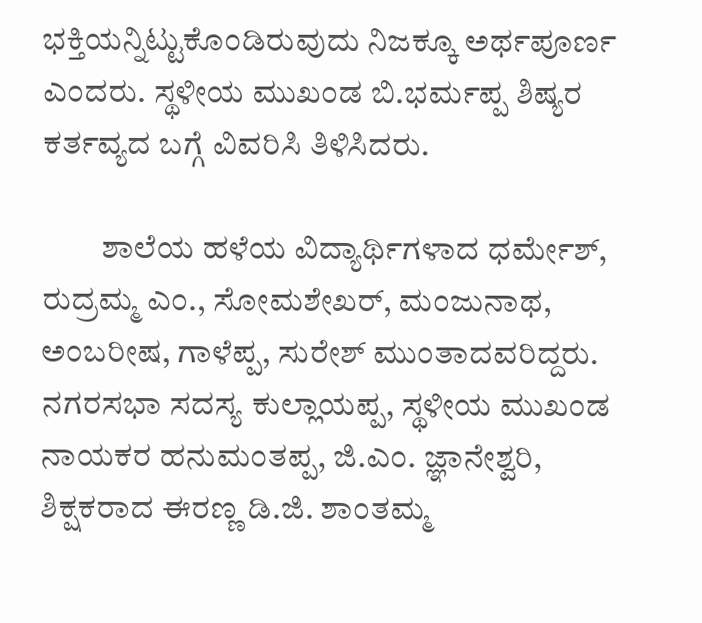ಭಕ್ತಿಯನ್ನಿಟ್ಟುಕೊಂಡಿರುವುದು ನಿಜಕ್ಕೂ ಅರ್ಥಪೂರ್ಣ ಎಂದರು. ಸ್ಥಳೀಯ ಮುಖಂಡ ಬಿ.ಭರ್ಮಪ್ಪ ಶಿಷ್ಯರ ಕರ್ತವ್ಯದ ಬಗ್ಗೆ ವಿವರಿಸಿ ತಿಳಿಸಿದರು.

         ಶಾಲೆಯ ಹಳೆಯ ವಿದ್ಯಾರ್ಥಿಗಳಾದ ಧರ್ಮೇಶ್, ರುದ್ರಮ್ಮ ಎಂ., ಸೋಮಶೇಖರ್, ಮಂಜುನಾಥ, ಅಂಬರೀಷ, ಗಾಳೆಪ್ಪ, ಸುರೇಶ್ ಮುಂತಾದವರಿದ್ದರು. ನಗರಸಭಾ ಸದಸ್ಯ ಕುಲ್ಲಾಯಪ್ಪ, ಸ್ಥಳೀಯ ಮುಖಂಡ ನಾಯಕರ ಹನುಮಂತಪ್ಪ, ಜಿ.ಎಂ. ಜ್ಞಾನೇಶ್ವರಿ, ಶಿಕ್ಷಕರಾದ ಈರಣ್ಣ ಡಿ.ಜಿ. ಶಾಂತಮ್ಮ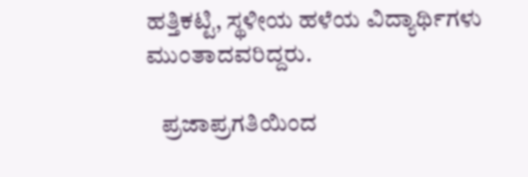ಹತ್ತಿಕಟ್ಟಿ, ಸ್ಥಳೀಯ ಹಳೆಯ ವಿದ್ಯಾರ್ಥಿಗಳು ಮುಂತಾದವರಿದ್ದರು.

   ಪ್ರಜಾಪ್ರಗತಿಯಿಂದ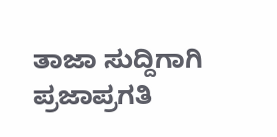ತಾಜಾ ಸುದ್ದಿಗಾಗಿ ಪ್ರಜಾಪ್ರಗತಿ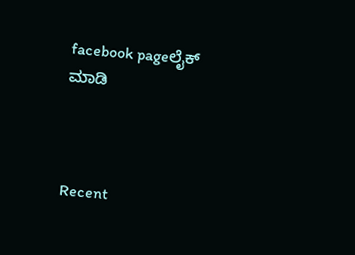facebook pageಲೈಕ್ ಮಾಡಿ



Recent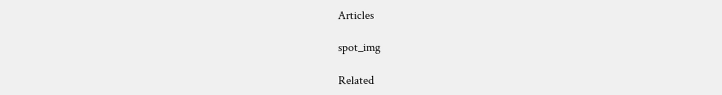Articles

spot_img

Related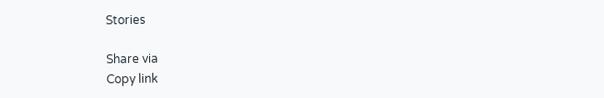Stories

Share via
Copy link